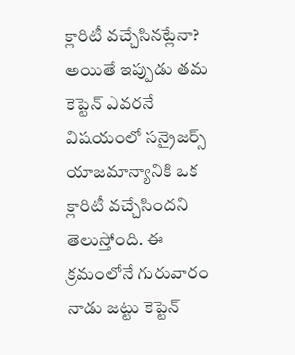క్లారిటీ వచ్చేసినట్లేనా?
అయితే ఇప్పుడు తమ కెప్టెన్ ఎవరనే విషయంలో సన్రైజర్స్ యాజమాన్యానికి ఒక క్లారిటీ వచ్చేసిందని తెలుస్తోంది. ఈ క్రమంలోనే గురువారం నాడు జట్టు కెప్టెన్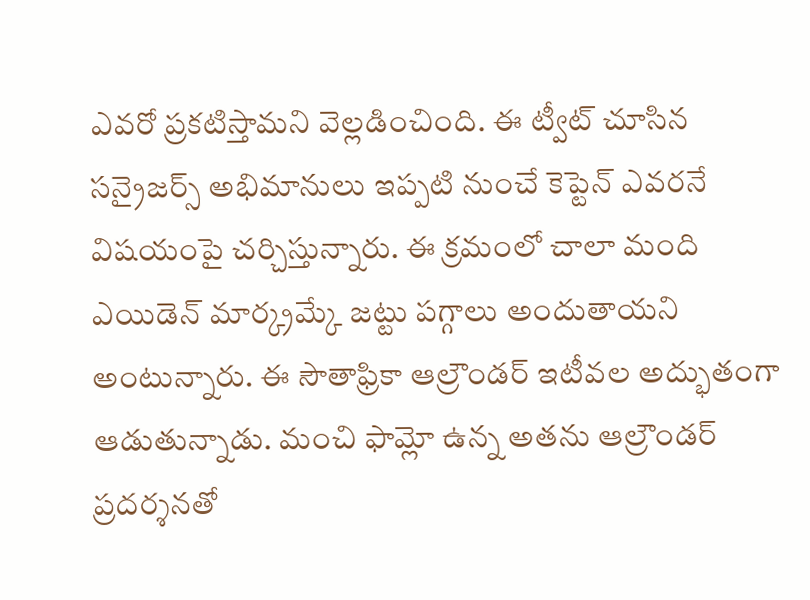ఎవరో ప్రకటిస్తామని వెల్లడించింది. ఈ ట్వీట్ చూసిన సన్రైజర్స్ అభిమానులు ఇప్పటి నుంచే కెప్టెన్ ఎవరనే విషయంపై చర్చిస్తున్నారు. ఈ క్రమంలో చాలా మంది ఎయిడెన్ మార్క్రమ్కే జట్టు పగ్గాలు అందుతాయని అంటున్నారు. ఈ సౌతాఫ్రికా ఆల్రౌండర్ ఇటీవల అద్భుతంగా ఆడుతున్నాడు. మంచి ఫామ్లో ఉన్న అతను ఆల్రౌండర్ ప్రదర్శనతో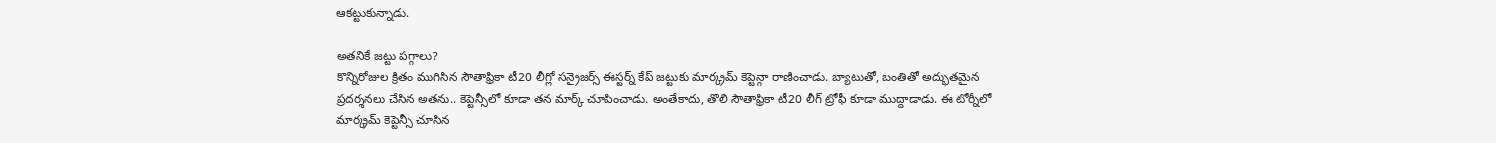ఆకట్టుకున్నాడు.

అతనికే జట్టు పగ్గాలు?
కొన్నిరోజుల క్రితం ముగిసిన సౌతాఫ్రికా టీ20 లీగ్లో సన్రైజర్స్ ఈస్టర్న్ కేప్ జట్టుకు మార్క్రమ్ కెప్టెన్గా రాణించాడు. బ్యాటుతో, బంతితో అద్భుతమైన ప్రదర్శనలు చేసిన అతను.. కెప్టెన్సీలో కూడా తన మార్క్ చూపించాడు. అంతేకాదు, తొలి సౌతాఫ్రికా టీ20 లీగ్ ట్రోఫీ కూడా ముద్దాడాడు. ఈ టోర్నీలో మార్క్రమ్ కెప్టెన్సీ చూసిన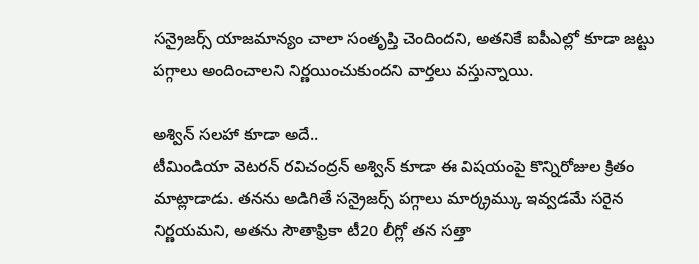సన్రైజర్స్ యాజమాన్యం చాలా సంతృప్తి చెందిందని, అతనికే ఐపీఎల్లో కూడా జట్టు పగ్గాలు అందించాలని నిర్ణయించుకుందని వార్తలు వస్తున్నాయి.

అశ్విన్ సలహా కూడా అదే..
టీమిండియా వెటరన్ రవిచంద్రన్ అశ్విన్ కూడా ఈ విషయంపై కొన్నిరోజుల క్రితం మాట్లాడాడు. తనను అడిగితే సన్రైజర్స్ పగ్గాలు మార్క్రమ్కు ఇవ్వడమే సరైన నిర్ణయమని, అతను సౌతాఫ్రికా టీ20 లీగ్లో తన సత్తా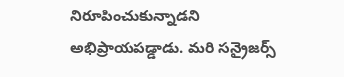నిరూపించుకున్నాడని అభిప్రాయపడ్డాడు. మరి సన్రైజర్స్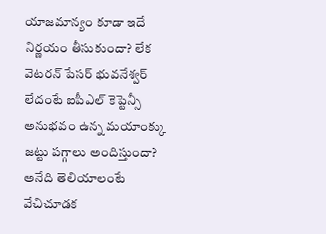యాజమాన్యం కూడా ఇదే నిర్ణయం తీసుకుందా? లేక వెటరన్ పేసర్ భువనేశ్వర్ లేదంటే ఐపీఎల్ కెప్టెన్సీ అనుభవం ఉన్న మయాంక్కు జట్టు పగ్గాలు అందిస్తుందా? అనేది తెలియాలంటే వేచిచూడక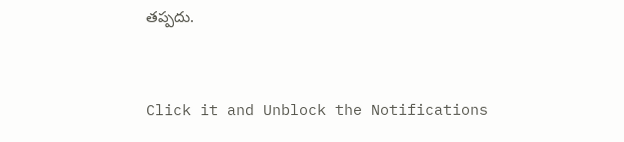తప్పదు.


Click it and Unblock the Notifications